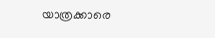യാത്രക്കാരെ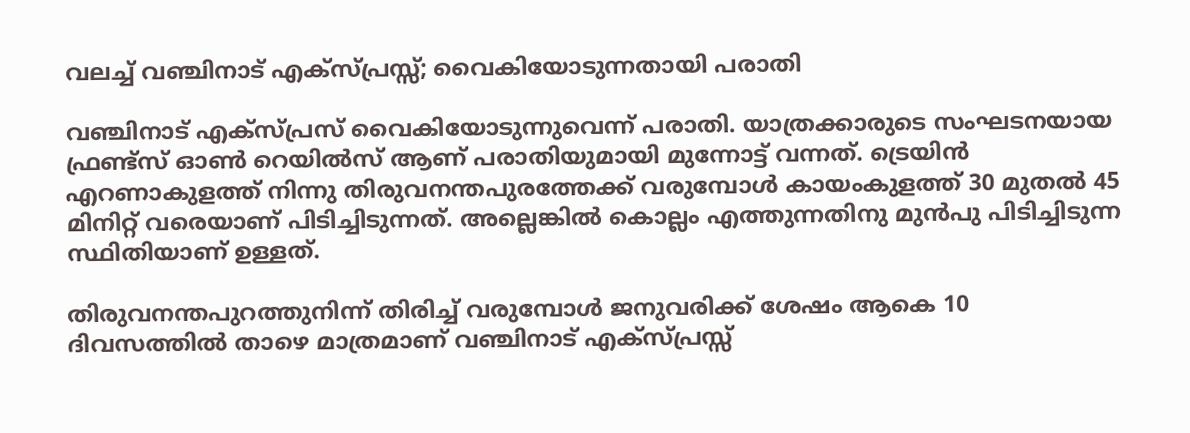വലച്ച് വഞ്ചിനാട് എക്സ്പ്രസ്സ്; വൈകിയോടുന്നതായി പരാതി

വഞ്ചിനാട് എക്‌സ്പ്രസ് വൈകിയോടുന്നുവെന്ന് പരാതി. യാത്രക്കാരുടെ സംഘടനയായ ഫ്രണ്ട്സ് ഓൺ റെയിൽസ് ആണ് പരാതിയുമായി മുന്നോട്ട് വന്നത്. ട്രെയിൻ എറണാകുളത്ത് നിന്നു തിരുവനന്തപുരത്തേക്ക് വരുമ്പോൾ കായംകുളത്ത് 30 മുതൽ 45 മിനിറ്റ് വരെയാണ് പിടിച്ചിടുന്നത്. അല്ലെങ്കിൽ കൊല്ലം എത്തുന്നതിനു മുൻപു പിടിച്ചിടുന്ന സ്ഥിതിയാണ് ഉള്ളത്.

തിരുവനന്തപുറത്തുനിന്ന് തിരിച്ച് വരുമ്പോൾ ജനുവരിക്ക് ശേഷം ആകെ 10 ദിവസത്തിൽ താഴെ മാത്രമാണ് വഞ്ചിനാട് എക്സ്പ്രസ്സ്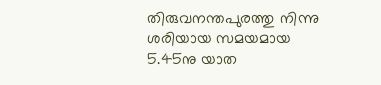തിരുവനന്തപുരത്തു നിന്നു ശരിയായ സമയമായ 5.45നു യാത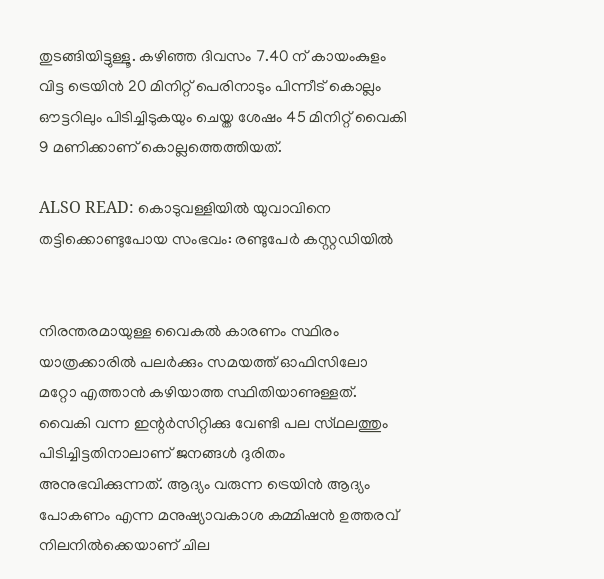തുടങ്ങിയിട്ടുള്ളൂ. കഴിഞ്ഞ ദിവസം 7.40 ന് കായംകുളം വിട്ട ട്രെയിൻ 20 മിനിറ്റ് പെരിനാടും പിന്നീട് കൊല്ലം ഔട്ടറിലും പിടിച്ചിടുകയും ചെയ്ത ശേഷം 45 മിനിറ്റ് വൈകി 9 മണിക്കാണ് കൊല്ലത്തെത്തിയത്.

ALSO READ: കൊടുവള്ളിയില്‍ യുവാവിനെ തട്ടിക്കൊണ്ടുപോയ സംഭവം: രണ്ടുപേർ കസ്റ്റഡിയിൽ


നിരന്തരമായുള്ള വൈകൽ കാരണം സ്ഥിരം യാത്രക്കാരിൽ പലർക്കും സമയത്ത് ഓഫിസിലോ മറ്റോ എത്താൻ കഴിയാത്ത സ്ഥിതിയാണുള്ളത്. വൈകി വന്ന ഇന്റർസിറ്റിക്കു വേണ്ടി പല സ്‌ഥലത്തും പിടിച്ചിട്ടതിനാലാണ് ജനങ്ങൾ ദുരിതം അനുഭവിക്കുന്നത്. ആദ്യം വരുന്ന ട്രെയിൻ ആദ്യം പോകണം എന്ന മനുഷ്യാവകാശ കമ്മിഷൻ ഉത്തരവ് നിലനിൽക്കെയാണ് ചില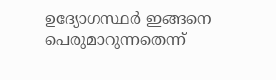ഉദ്യോഗസ്ഥർ ഇങ്ങനെ പെരുമാറുന്നതെന്ന്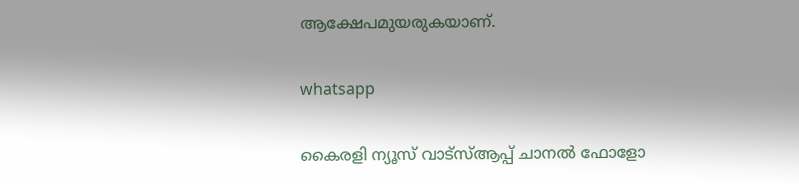ആക്ഷേപമുയരുകയാണ്.

whatsapp

കൈരളി ന്യൂസ് വാട്‌സ്ആപ്പ് ചാനല്‍ ഫോളോ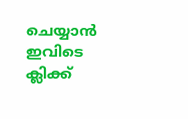ചെയ്യാന്‍ ഇവിടെ ക്ലിക്ക്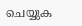ചെയ്യുക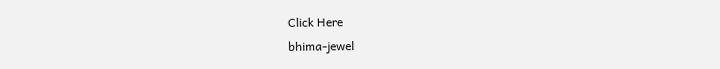Click Here
bhima-jewel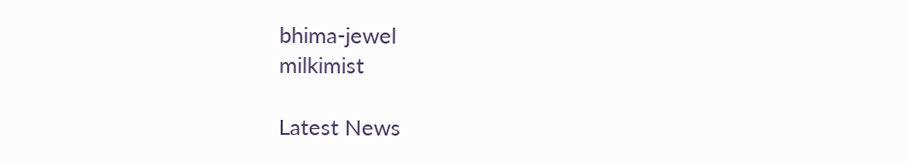bhima-jewel
milkimist

Latest News